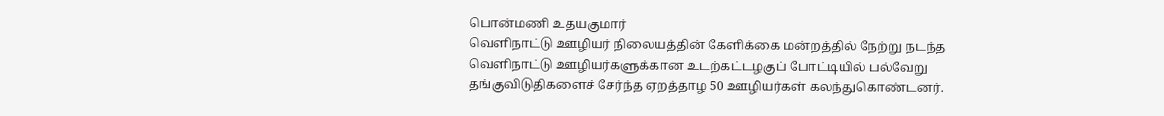பொன்மணி உதயகுமார்
வெளிநாட்டு ஊழியர் நிலையத்தின் கேளிக்கை மன்றத்தில் நேற்று நடந்த வெளிநாட்டு ஊழியர்களுக்கான உடற்கட்டழகுப் போட்டியில் பல்வேறு தங்குவிடுதிகளைச் சேர்ந்த ஏறத்தாழ 50 ஊழியர்கள் கலந்துகொண்டனர்.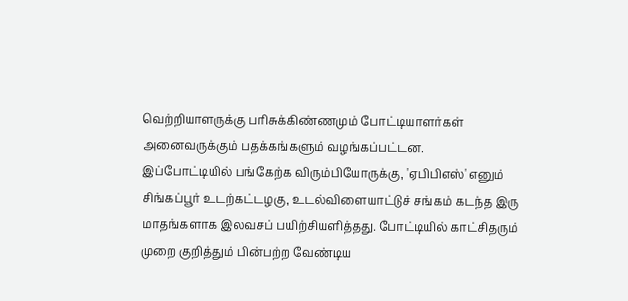வெற்றியாளருக்கு பரிசுக்கிண்ணமும் போட்டியாளர்கள் அனைவருக்கும் பதக்கங்களும் வழங்கப்பட்டன.
இப்போட்டியில் பங்கேற்க விரும்பியோருக்கு, 'ஏபிபிஎஸ்' எனும் சிங்கப்பூர் உடற்கட்டழகு, உடல்விளையாட்டுச் சங்கம் கடந்த இரு மாதங்களாக இலவசப் பயிற்சியளித்தது. போட்டியில் காட்சிதரும் முறை குறித்தும் பின்பற்ற வேண்டிய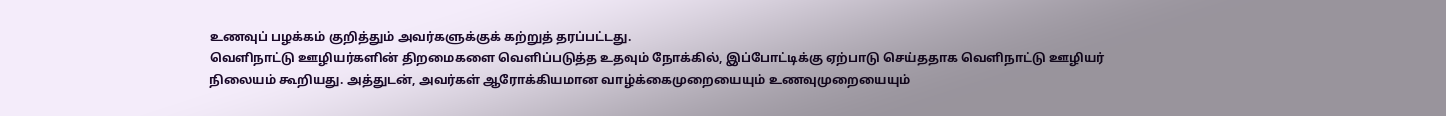உணவுப் பழக்கம் குறித்தும் அவர்களுக்குக் கற்றுத் தரப்பட்டது.
வெளிநாட்டு ஊழியர்களின் திறமைகளை வெளிப்படுத்த உதவும் நோக்கில், இப்போட்டிக்கு ஏற்பாடு செய்ததாக வெளிநாட்டு ஊழியர் நிலையம் கூறியது. அத்துடன், அவர்கள் ஆரோக்கியமான வாழ்க்கைமுறையையும் உணவுமுறையையும்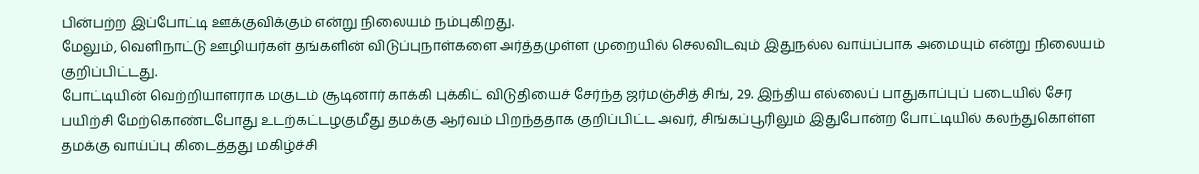பின்பற்ற இப்போட்டி ஊக்குவிக்கும் என்று நிலையம் நம்புகிறது.
மேலும், வெளிநாட்டு ஊழியர்கள் தங்களின் விடுப்புநாள்களை அர்த்தமுள்ள முறையில் செலவிடவும் இதுநல்ல வாய்ப்பாக அமையும் என்று நிலையம் குறிப்பிட்டது.
போட்டியின் வெற்றியாளராக மகுடம் சூடினார் காக்கி புக்கிட் விடுதியைச் சேர்ந்த ஜர்மஞ்சித் சிங், 29. இந்திய எல்லைப் பாதுகாப்புப் படையில் சேர பயிற்சி மேற்கொண்டபோது உடற்கட்டழகுமீது தமக்கு ஆர்வம் பிறந்ததாக குறிப்பிட்ட அவர், சிங்கப்பூரிலும் இதுபோன்ற போட்டியில் கலந்துகொள்ள தமக்கு வாய்ப்பு கிடைத்தது மகிழ்ச்சி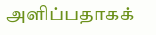அளிப்பதாகக்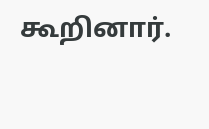கூறினார்.